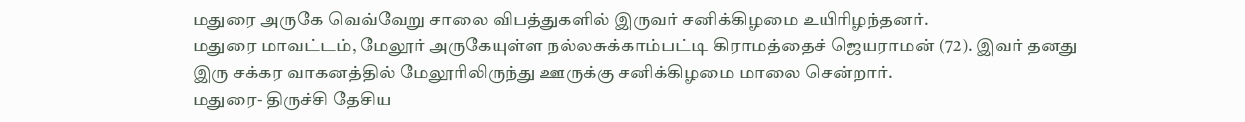மதுரை அருகே வெவ்வேறு சாலை விபத்துகளில் இருவர் சனிக்கிழமை உயிரிழந்தனர்.
மதுரை மாவட்டம், மேலூர் அருகேயுள்ள நல்லசுக்காம்பட்டி கிராமத்தைச் ஜெயராமன் (72). இவர் தனது இரு சக்கர வாகனத்தில் மேலூரிலிருந்து ஊருக்கு சனிக்கிழமை மாலை சென்றார்.
மதுரை- திருச்சி தேசிய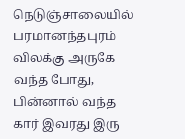நெடுஞ்சாலையில் பரமானந்தபுரம் விலக்கு அருகே வந்த போது, பின்னால் வந்த கார் இவரது இரு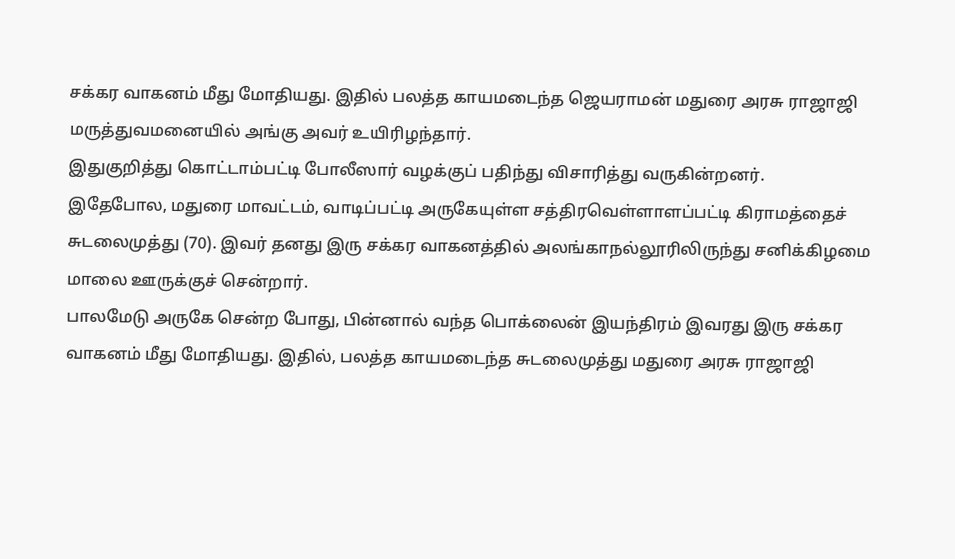சக்கர வாகனம் மீது மோதியது. இதில் பலத்த காயமடைந்த ஜெயராமன் மதுரை அரசு ராஜாஜி மருத்துவமனையில் அங்கு அவர் உயிரிழந்தார்.
இதுகுறித்து கொட்டாம்பட்டி போலீஸார் வழக்குப் பதிந்து விசாரித்து வருகின்றனர்.
இதேபோல, மதுரை மாவட்டம், வாடிப்பட்டி அருகேயுள்ள சத்திரவெள்ளாளப்பட்டி கிராமத்தைச் சுடலைமுத்து (70). இவர் தனது இரு சக்கர வாகனத்தில் அலங்காநல்லூரிலிருந்து சனிக்கிழமை மாலை ஊருக்குச் சென்றார்.
பாலமேடு அருகே சென்ற போது, பின்னால் வந்த பொக்லைன் இயந்திரம் இவரது இரு சக்கர வாகனம் மீது மோதியது. இதில், பலத்த காயமடைந்த சுடலைமுத்து மதுரை அரசு ராஜாஜி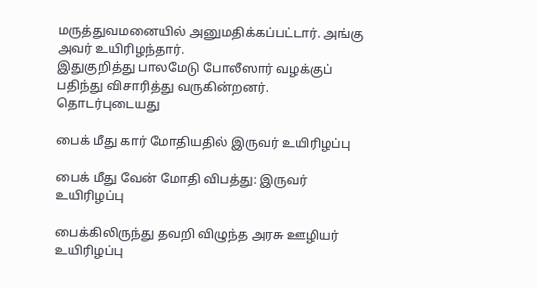மருத்துவமனையில் அனுமதிக்கப்பட்டார். அங்கு அவர் உயிரிழந்தார்.
இதுகுறித்து பாலமேடு போலீஸார் வழக்குப் பதிந்து விசாரித்து வருகின்றனர்.
தொடர்புடையது

பைக் மீது கார் மோதியதில் இருவர் உயிரிழப்பு

பைக் மீது வேன் மோதி விபத்து: இருவர் உயிரிழப்பு

பைக்கிலிருந்து தவறி விழுந்த அரசு ஊழியர் உயிரிழப்பு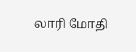லாரி மோதி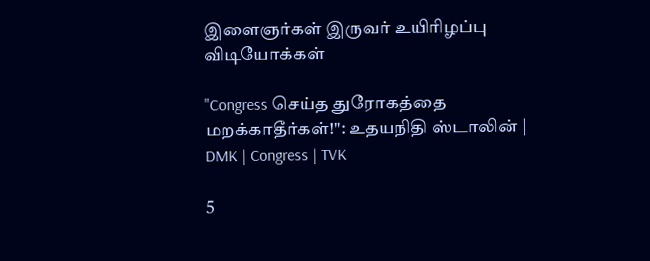இளைஞர்கள் இருவர் உயிரிழப்பு
விடியோக்கள்

"Congress செய்த துரோகத்தை மறக்காதீர்கள்!": உதயநிதி ஸ்டாலின் | DMK | Congress | TVK

5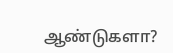ஆண்டுகளா?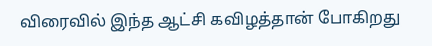விரைவில் இந்த ஆட்சி கவிழத்தான் போகிறது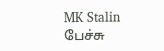MK Stalin பேச்சு